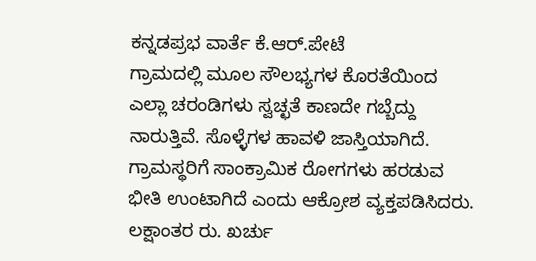ಕನ್ನಡಪ್ರಭ ವಾರ್ತೆ ಕೆ.ಆರ್.ಪೇಟೆ
ಗ್ರಾಮದಲ್ಲಿ ಮೂಲ ಸೌಲಭ್ಯಗಳ ಕೊರತೆಯಿಂದ ಎಲ್ಲಾ ಚರಂಡಿಗಳು ಸ್ವಚ್ಛತೆ ಕಾಣದೇ ಗಬ್ಬೆದ್ದು ನಾರುತ್ತಿವೆ. ಸೊಳ್ಳೆಗಳ ಹಾವಳಿ ಜಾಸ್ತಿಯಾಗಿದೆ. ಗ್ರಾಮಸ್ಥರಿಗೆ ಸಾಂಕ್ರಾಮಿಕ ರೋಗಗಳು ಹರಡುವ ಭೀತಿ ಉಂಟಾಗಿದೆ ಎಂದು ಆಕ್ರೋಶ ವ್ಯಕ್ತಪಡಿಸಿದರು.
ಲಕ್ಷಾಂತರ ರು. ಖರ್ಚು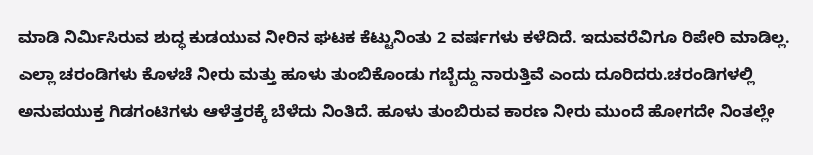ಮಾಡಿ ನಿರ್ಮಿಸಿರುವ ಶುದ್ಧ ಕುಡಯುವ ನೀರಿನ ಘಟಕ ಕೆಟ್ಟುನಿಂತು 2 ವರ್ಷಗಳು ಕಳೆದಿದೆ. ಇದುವರೆವಿಗೂ ರಿಪೇರಿ ಮಾಡಿಲ್ಲ. ಎಲ್ಲಾ ಚರಂಡಿಗಳು ಕೊಳಚೆ ನೀರು ಮತ್ತು ಹೂಳು ತುಂಬಿಕೊಂಡು ಗಬ್ಬೆದ್ದು ನಾರುತ್ತಿವೆ ಎಂದು ದೂರಿದರು.ಚರಂಡಿಗಳಲ್ಲಿ ಅನುಪಯುಕ್ತ ಗಿಡಗಂಟಿಗಳು ಆಳೆತ್ತರಕ್ಕೆ ಬೆಳೆದು ನಿಂತಿದೆ. ಹೂಳು ತುಂಬಿರುವ ಕಾರಣ ನೀರು ಮುಂದೆ ಹೋಗದೇ ನಿಂತಲ್ಲೇ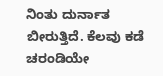ನಿಂತು ದುರ್ನಾತ ಬೀರುತ್ತಿದೆ. ಕೆಲವು ಕಡೆ ಚರಂಡಿಯೇ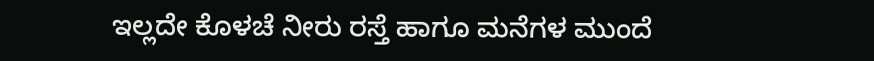ಇಲ್ಲದೇ ಕೊಳಚೆ ನೀರು ರಸ್ತೆ ಹಾಗೂ ಮನೆಗಳ ಮುಂದೆ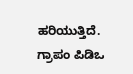ಹರಿಯುತ್ತಿದೆ. ಗ್ರಾಪಂ ಪಿಡಿಒ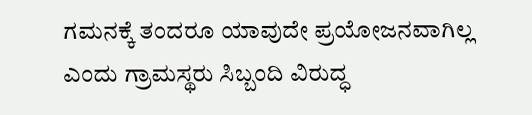ಗಮನಕ್ಕೆ ತಂದರೂ ಯಾವುದೇ ಪ್ರಯೋಜನವಾಗಿಲ್ಲ ಎಂದು ಗ್ರಾಮಸ್ಥರು ಸಿಬ್ಬಂದಿ ವಿರುದ್ಧ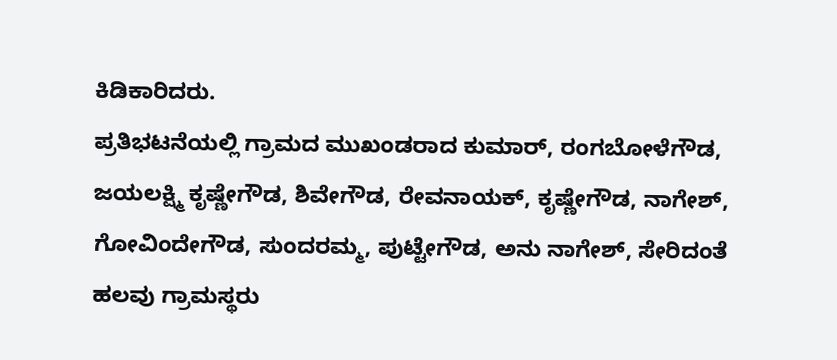ಕಿಡಿಕಾರಿದರು.
ಪ್ರತಿಭಟನೆಯಲ್ಲಿ ಗ್ರಾಮದ ಮುಖಂಡರಾದ ಕುಮಾರ್, ರಂಗಬೋಳೆಗೌಡ, ಜಯಲಕ್ಷ್ಮಿ ಕೃಷ್ಣೇಗೌಡ, ಶಿವೇಗೌಡ, ರೇವನಾಯಕ್, ಕೃಷ್ಣೇಗೌಡ, ನಾಗೇಶ್, ಗೋವಿಂದೇಗೌಡ, ಸುಂದರಮ್ಮ, ಪುಟ್ಟೇಗೌಡ, ಅನು ನಾಗೇಶ್, ಸೇರಿದಂತೆ ಹಲವು ಗ್ರಾಮಸ್ಥರು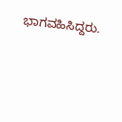ಭಾಗವಹಿಸಿದ್ದರು.